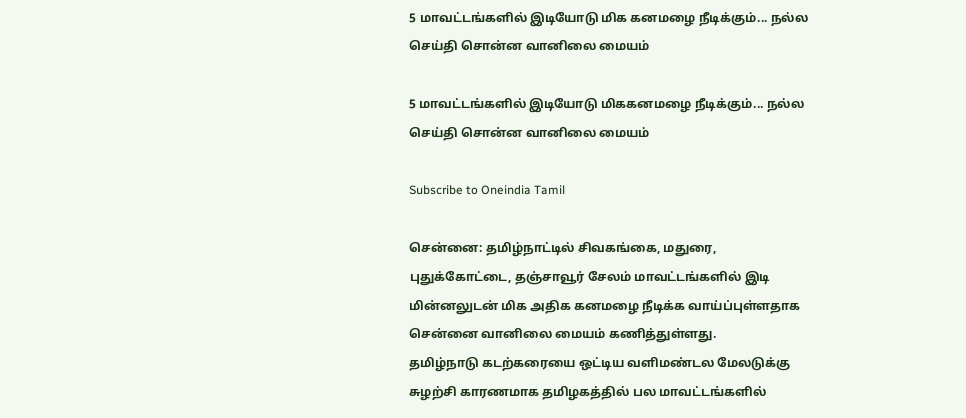5 மாவட்டங்களில் இடியோடு மிக கனமழை நீடிக்கும்... நல்ல செய்தி சொன்ன வானிலை மையம்

5 மாவட்டங்களில் இடியோடு மிககனமழை நீடிக்கும்... நல்ல செய்தி சொன்ன வானிலை மையம்

Subscribe to Oneindia Tamil

சென்னை: தமிழ்நாட்டில் சிவகங்கை, மதுரை, புதுக்கோட்டை, தஞ்சாவூர் சேலம் மாவட்டங்களில் இடி மின்னலுடன் மிக அதிக கனமழை நீடிக்க வாய்ப்புள்ளதாக சென்னை வானிலை மையம் கணித்துள்ளது.
தமிழ்நாடு கடற்கரையை ஒட்டிய வளிமண்டல மேலடுக்கு சுழற்சி காரணமாக தமிழகத்தில் பல மாவட்டங்களில்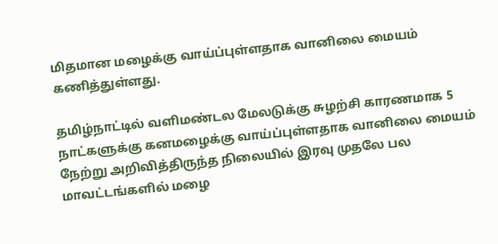மிதமான மழைக்கு வாய்ப்புள்ளதாக வானிலை மையம் கணித்துள்ளது.

தமிழ்நாட்டில் வளிமண்டல மேலடுக்கு சுழற்சி காரணமாக 5 நாட்களுக்கு கனமழைக்கு வாய்ப்புள்ளதாக வானிலை மையம் நேற்று அறிவித்திருந்த நிலையில் இரவு முதலே பல மாவட்டங்களில் மழை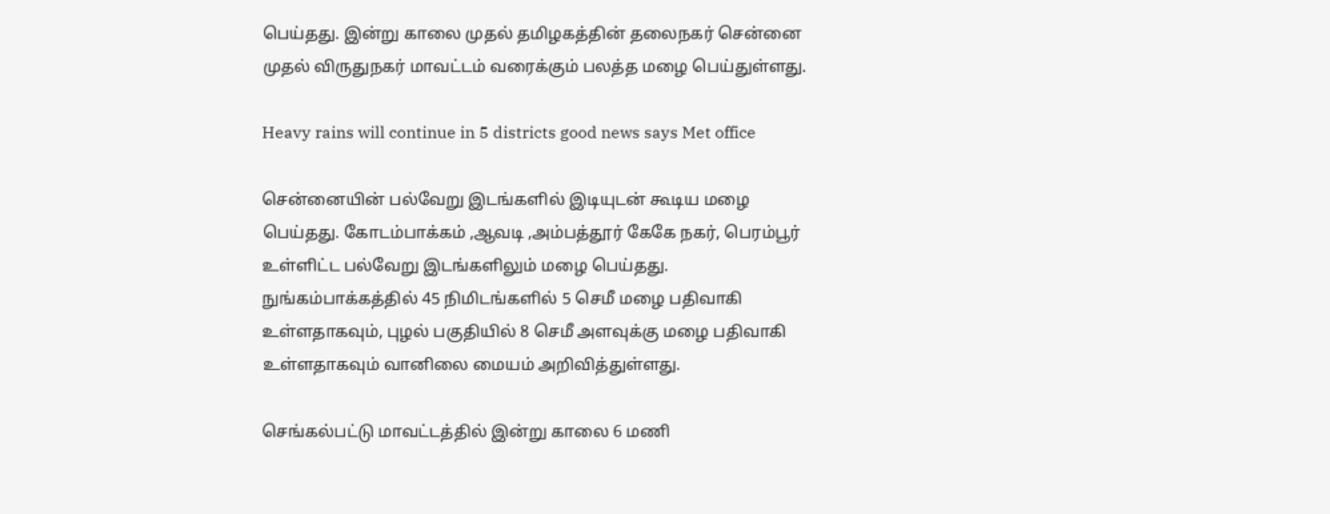பெய்தது. இன்று காலை முதல் தமிழகத்தின் தலைநகர் சென்னை முதல் விருதுநகர் மாவட்டம் வரைக்கும் பலத்த மழை பெய்துள்ளது.

Heavy rains will continue in 5 districts good news says Met office

சென்னையின் பல்வேறு இடங்களில் இடியுடன் கூடிய மழை பெய்தது. கோடம்பாக்கம் ,ஆவடி ,அம்பத்தூர் கேகே நகர், பெரம்பூர் உள்ளிட்ட பல்வேறு இடங்களிலும் மழை பெய்தது. நுங்கம்பாக்கத்தில் 45 நிமிடங்களில் 5 செமீ மழை பதிவாகி உள்ளதாகவும், புழல் பகுதியில் 8 செமீ அளவுக்கு மழை பதிவாகி உள்ளதாகவும் வானிலை மையம் அறிவித்துள்ளது.

செங்கல்பட்டு மாவட்டத்தில் இன்று காலை 6 மணி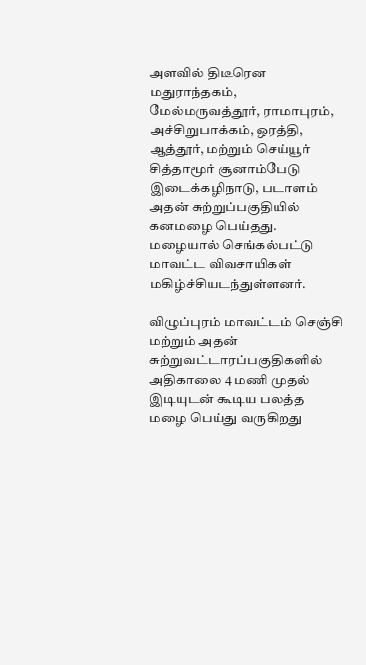அளவில் திடீரென மதுராந்தகம், மேல்மருவத்தூர், ராமாபுரம், அச்சிறுபாக்கம், ஒரத்தி, ஆத்தூர், மற்றும் செய்யூர் சித்தாமூர் சூனாம்பேடு இடைக்கழிநாடு, படாளம் அதன் சுற்றுப்பகுதியில் கனமழை பெய்தது. மழையால் செங்கல்பட்டு மாவட்ட விவசாயிகள் மகிழ்ச்சியடந்துள்ளனர்.

விழுப்புரம் மாவட்டம் செஞ்சி மற்றும் அதன் சுற்றுவட்டாரப்பகுதிகளில் அதிகாலை 4 மணி முதல் இடியுடன் கூடிய பலத்த மழை பெய்து வருகிறது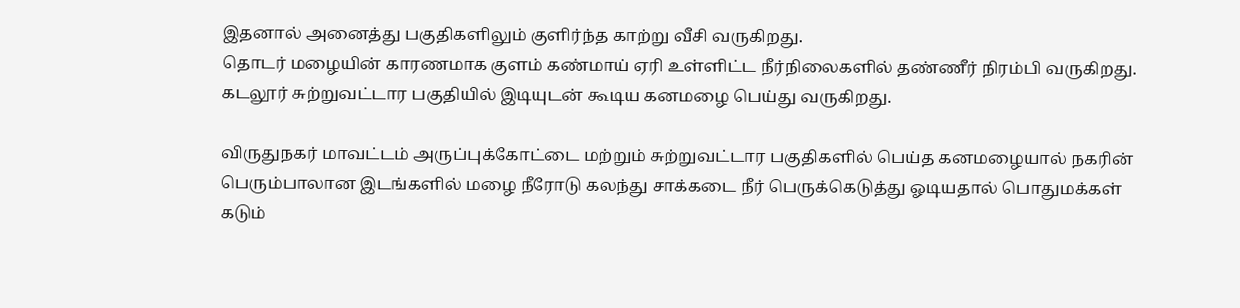இதனால் அனைத்து பகுதிகளிலும் குளிர்ந்த காற்று வீசி வருகிறது.
தொடர் மழையின் காரணமாக குளம் கண்மாய் ஏரி உள்ளிட்ட நீர்நிலைகளில் தண்ணீர் நிரம்பி வருகிறது.
கடலூர் சுற்றுவட்டார பகுதியில் இடியுடன் கூடிய கனமழை பெய்து வருகிறது.

விருதுநகர் மாவட்டம் அருப்புக்கோட்டை மற்றும் சுற்றுவட்டார பகுதிகளில் பெய்த கனமழையால் நகரின் பெரும்பாலான இடங்களில் மழை நீரோடு கலந்து சாக்கடை நீர் பெருக்கெடுத்து ஓடியதால் பொதுமக்கள் கடும்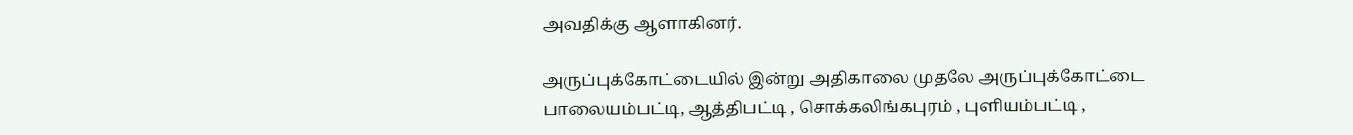அவதிக்கு ஆளாகினர்.

அருப்புக்கோட்டையில் இன்று அதிகாலை முதலே அருப்புக்கோட்டை பாலையம்பட்டி, ஆத்திபட்டி , சொக்கலிங்கபுரம் , புளியம்பட்டி ,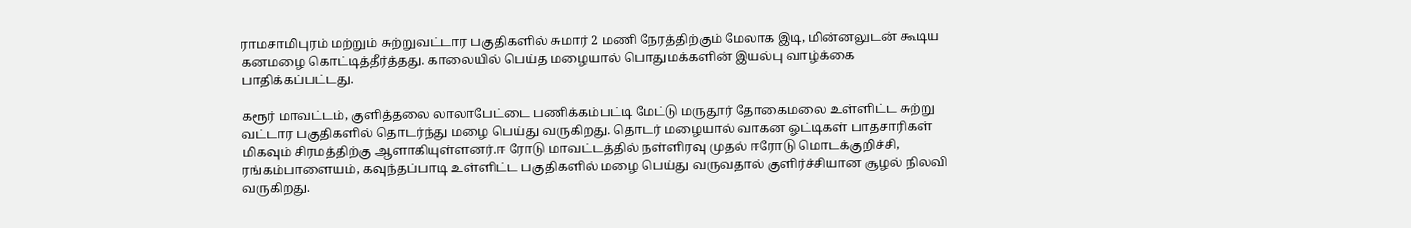ராமசாமிபுரம் மற்றும் சுற்றுவட்டார பகுதிகளில் சுமார் 2 மணி நேரத்திற்கும் மேலாக இடி, மின்னலுடன் கூடிய கனமழை கொட்டித்தீர்த்தது. காலையில் பெய்த மழையால் பொதுமக்களின் இயல்பு வாழ்க்கை பாதிக்கப்பட்டது.

கரூர் மாவட்டம், குளித்தலை லாலாபேட்டை பணிக்கம்பட்டி மேட்டு மருதூர் தோகைமலை உள்ளிட்ட சுற்று வட்டார பகுதிகளில் தொடர்ந்து மழை பெய்து வருகிறது. தொடர் மழையால் வாகன ஓட்டிகள் பாதசாரிகள் மிகவும் சிரமத்திற்கு ஆளாகியுள்ளனர்.ஈ ரோடு மாவட்டத்தில் நள்ளிரவு முதல் ஈரோடு மொடக்குறிச்சி, ரங்கம்பாளையம், கவுந்தப்பாடி உள்ளிட்ட பகுதிகளில் மழை பெய்து வருவதால் குளிர்ச்சியான சூழல் நிலவி வருகிறது.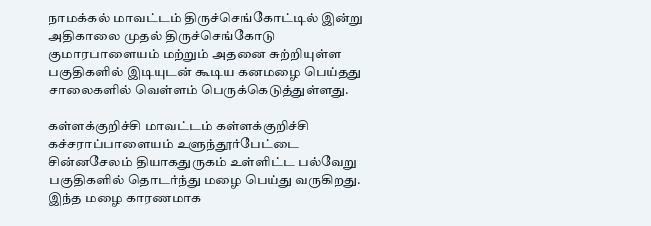நாமக்கல் மாவட்டம் திருச்செங்கோட்டில் இன்று அதிகாலை முதல் திருச்செங்கோடு குமாரபாளையம் மற்றும் அதனை சுற்றியுள்ள பகுதிகளில் இடியுடன் கூடிய கனமழை பெய்தது சாலைகளில் வெள்ளம் பெருக்கெடுத்துள்ளது.

கள்ளக்குறிச்சி மாவட்டம் கள்ளக்குறிச்சி கச்சராப்பாளையம் உளுந்தூர்பேட்டை சின்னசேலம் தியாகதுருகம் உள்ளிட்ட பல்வேறு பகுதிகளில் தொடர்ந்து மழை பெய்து வருகிறது. இந்த மழை காரணமாக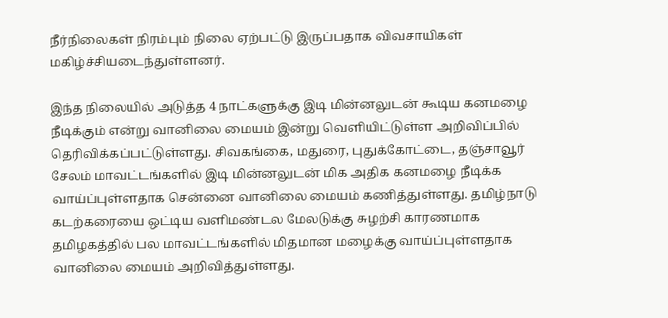நீர்நிலைகள் நிரம்பும் நிலை ஏற்பட்டு இருப்பதாக விவசாயிகள் மகிழ்ச்சியடைந்துள்ளனர்.

இந்த நிலையில் அடுத்த 4 நாட்களுக்கு இடி மின்னலுடன் கூடிய கனமழை நீடிக்கும் என்று வானிலை மையம் இன்று வெளியிட்டுள்ள அறிவிப்பில் தெரிவிக்கப்பட்டுள்ளது. சிவகங்கை, மதுரை, புதுக்கோட்டை, தஞ்சாவூர் சேலம் மாவட்டங்களில் இடி மின்னலுடன் மிக அதிக கனமழை நீடிக்க வாய்ப்புள்ளதாக சென்னை வானிலை மையம் கணித்துள்ளது. தமிழ்நாடு கடற்கரையை ஒட்டிய வளிமண்டல மேலடுக்கு சுழற்சி காரணமாக தமிழகத்தில் பல மாவட்டங்களில் மிதமான மழைக்கு வாய்ப்புள்ளதாக வானிலை மையம் அறிவித்துள்ளது.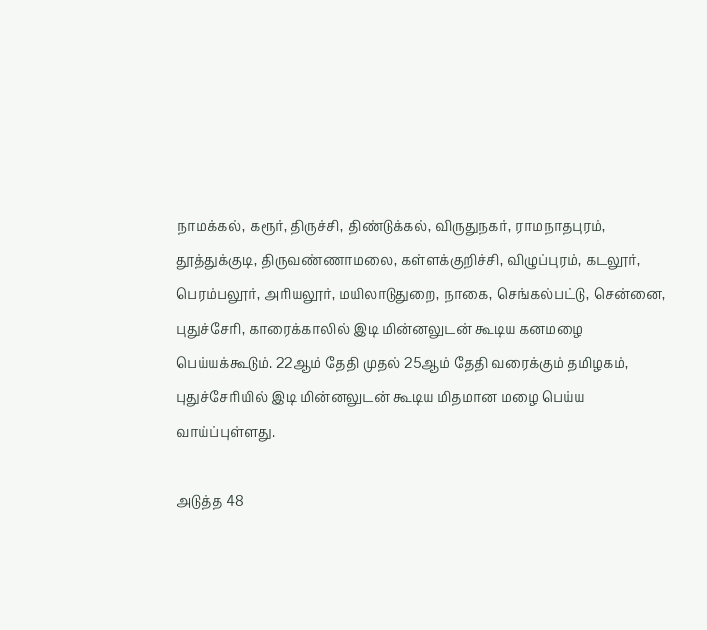நாமக்கல், கரூர், திருச்சி, திண்டுக்கல், விருதுநகர், ராமநாதபுரம், தூத்துக்குடி, திருவண்ணாமலை, கள்ளக்குறிச்சி, விழுப்புரம், கடலூர், பெரம்பலூர், அரியலூர், மயிலாடுதுறை, நாகை, செங்கல்பட்டு, சென்னை, புதுச்சேரி, காரைக்காலில் இடி மின்னலுடன் கூடிய கனமழை பெய்யக்கூடும். 22ஆம் தேதி முதல் 25ஆம் தேதி வரைக்கும் தமிழகம், புதுச்சேரியில் இடி மின்னலுடன் கூடிய மிதமான மழை பெய்ய வாய்ப்புள்ளது.

அடுத்த 48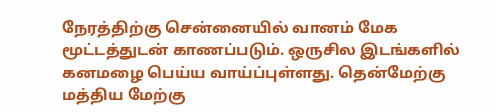நேரத்திற்கு சென்னையில் வானம் மேக மூட்டத்துடன் காணப்படும். ஒருசில இடங்களில் கனமழை பெய்ய வாய்ப்புள்ளது. தென்மேற்கு மத்திய மேற்கு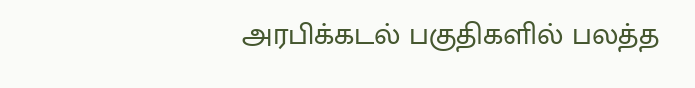அரபிக்கடல் பகுதிகளில் பலத்த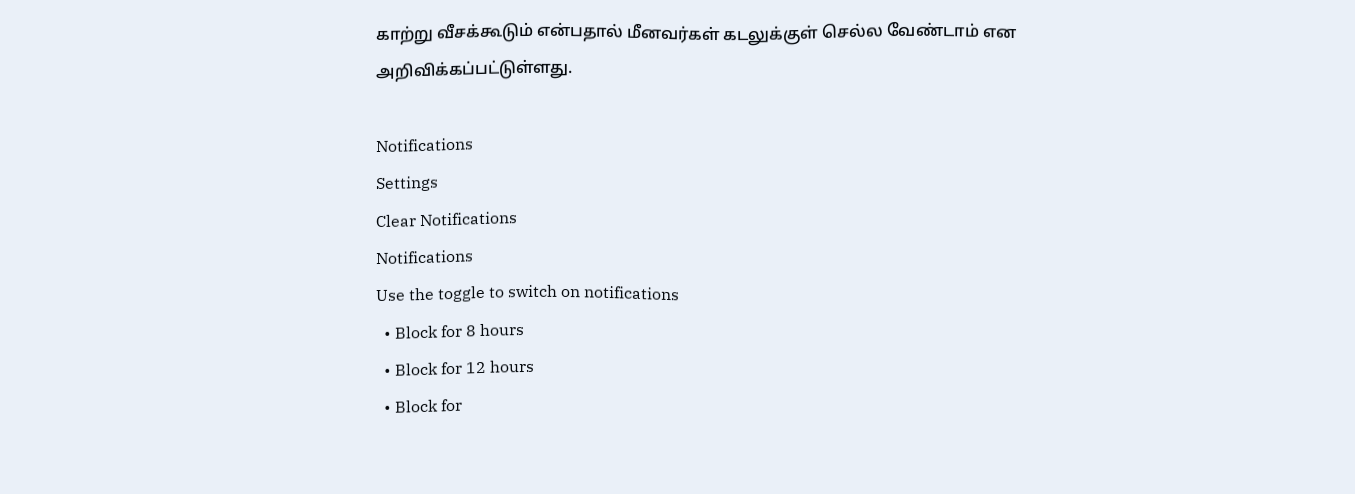காற்று வீசக்கூடும் என்பதால் மீனவர்கள் கடலுக்குள் செல்ல வேண்டாம் என அறிவிக்கப்பட்டுள்ளது.

Notifications
Settings
Clear Notifications
Notifications
Use the toggle to switch on notifications
  • Block for 8 hours
  • Block for 12 hours
  • Block for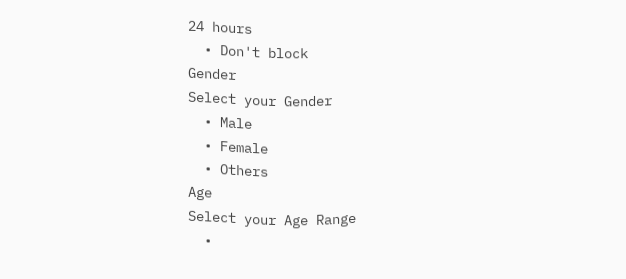24 hours
  • Don't block
Gender
Select your Gender
  • Male
  • Female
  • Others
Age
Select your Age Range
  •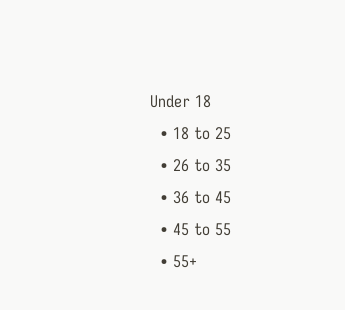Under 18
  • 18 to 25
  • 26 to 35
  • 36 to 45
  • 45 to 55
  • 55+